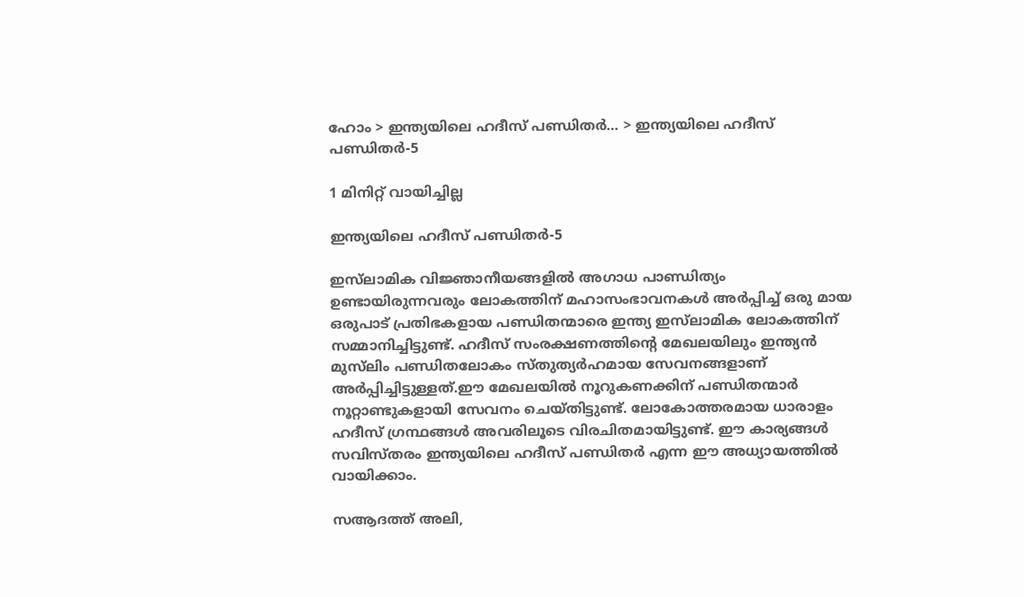ഹോം > ഇന്ത്യയിലെ ഹദീസ് പണ്ഡിതര്‍... > ഇന്ത്യയിലെ ഹദീസ് പണ്ഡിതര്‍-5

1 മിനിറ്റ് വായിച്ചില്ല

ഇന്ത്യയിലെ ഹദീസ് പണ്ഡിതര്‍-5

ഇസ്‌ലാമിക വിജ്ഞാനീയങ്ങളിൽ അഗാധ പാണ്ഡിത്യം ഉണ്ടായിരുന്നവരും ലോകത്തിന് മഹാസംഭാവനകൾ അർപ്പിച്ച് ഒരു മായ ഒരുപാട് പ്രതിഭകളായ പണ്ഡിതന്മാരെ ഇന്ത്യ ഇസ്‌ലാമിക ലോകത്തിന് സമ്മാനിച്ചിട്ടുണ്ട്. ഹദീസ് സംരക്ഷണത്തിന്റെ മേഖലയിലും ഇന്ത്യൻ മുസ്‌ലിം പണ്ഡിതലോകം സ്തുത്യർഹമായ സേവനങ്ങളാണ് അർപ്പിച്ചിട്ടുള്ളത്.ഈ മേഖലയിൽ നൂറുകണക്കിന് പണ്ഡിതന്മാർ നൂറ്റാണ്ടുകളായി സേവനം ചെയ്തിട്ടുണ്ട്. ലോകോത്തരമായ ധാരാളം ഹദീസ് ഗ്രന്ഥങ്ങൾ അവരിലൂടെ വിരചിതമായിട്ടുണ്ട്. ഈ കാര്യങ്ങൾ സവിസ്തരം ഇന്ത്യയിലെ ഹദീസ് പണ്ഡിതര്‍ എന്ന ഈ അധ്യായത്തിൽ വായിക്കാം.

സആദത്ത് അലി,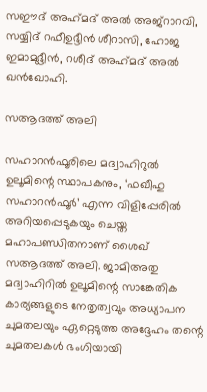സഈദ് അഹ്‌മദ് അല്‍ അജ്‌റാറവി, സയ്യിദ് റഫീഉദ്ദീന്‍ ശീറാസി, ഹോജ ഇമാമുദ്ദീന്‍, റശീദ് അഹ്‌മദ് അല്‍ ഖന്‍ഖോഹി.

സആദത്ത് അലി

സഹാറന്‍ഫൂരിലെ മദ്വാഹിറുല്‍ ഉലൂമിന്റെ സ്ഥാപകനും, ‘ഫഖീഹു സഹാറന്‍ഫൂര്‍’ എന്ന വിളിപ്പേരില്‍ അറിയപ്പെടുകയും ചെയ്ത മഹാപണ്ഡിതനാണ് ശൈഖ് സആദത്ത് അലി. ജാമിഅതു മദ്വാഹിറില്‍ ഉലൂമിന്റെ സാങ്കേതിക കാര്യങ്ങളുടെ നേതൃത്വവും അധ്യാപന ചുമതലയും ഏറ്റെടുത്ത അദ്ദേഹം തന്റെ ചുമതലകള്‍ ഭംഗിയായി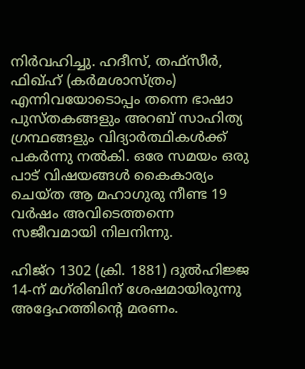നിര്‍വഹിച്ചു. ഹദീസ്, തഫ്‌സീര്‍, ഫിഖ്ഹ് (കര്‍മശാസ്ത്രം) എന്നിവയോടൊപ്പം തന്നെ ഭാഷാ പുസ്തകങ്ങളും അറബ് സാഹിത്യ ഗ്രന്ഥങ്ങളും വിദ്യാര്‍ത്ഥികള്‍ക്ക് പകര്‍ന്നു നല്‍കി. ഒരേ സമയം ഒരു പാട് വിഷയങ്ങള്‍ കൈകാര്യം ചെയ്ത ആ മഹാഗുരു നീണ്ട 19 വര്‍ഷം അവിടെത്തന്നെ സജീവമായി നിലനിന്നു.

ഹിജ്‌റ 1302 (ക്രി. 1881) ദുല്‍ഹിജ്ജ 14-ന് മഗ്‌രിബിന് ശേഷമായിരുന്നു അദ്ദേഹത്തിന്റെ മരണം.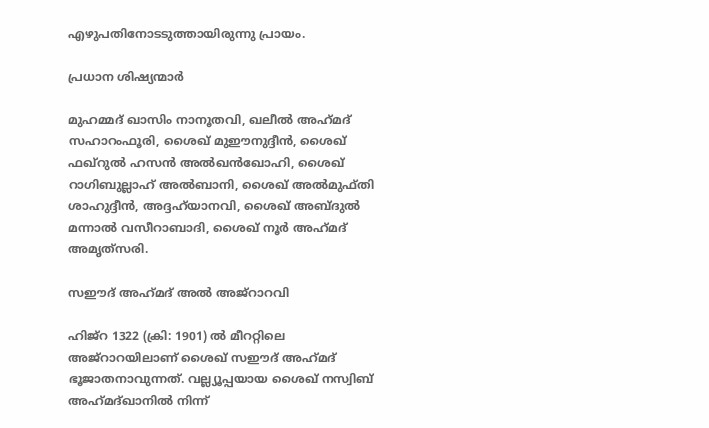എഴുപതിനോടടുത്തായിരുന്നു പ്രായം.

പ്രധാന ശിഷ്യന്മാര്‍

മുഹമ്മദ് ഖാസിം നാനൂതവി, ഖലീല്‍ അഹ്‌മദ് സഹാറംഫൂരി, ശൈഖ് മുഈനുദ്ദീന്‍, ശൈഖ് ഫഖ്‌റുല്‍ ഹസന്‍ അല്‍ഖന്‍ഖോഹി, ശൈഖ് റാഗിബുല്ലാഹ് അല്‍ബാനി, ശൈഖ് അല്‍മുഫ്തി ശാഹുദ്ദീന്‍, അദ്ദഹ്‌യാനവി, ശൈഖ് അബ്ദുല്‍ മന്നാല്‍ വസീറാബാദി, ശൈഖ് നൂര്‍ അഹ്‌മദ് അമൃത്‌സരി.

സഈദ് അഹ്‌മദ് അല്‍ അജ്‌റാറവി

ഹിജ്‌റ 1322 (ക്രി: 1901) ല്‍ മീററ്റിലെ അജ്‌റാറയിലാണ് ശൈഖ് സഈദ് അഹ്‌മദ് ഭൂജാതനാവുന്നത്. വല്ല്യൂപ്പയായ ശൈഖ് നസ്വിബ് അഹ്‌മദ്ഖാനില്‍ നിന്ന്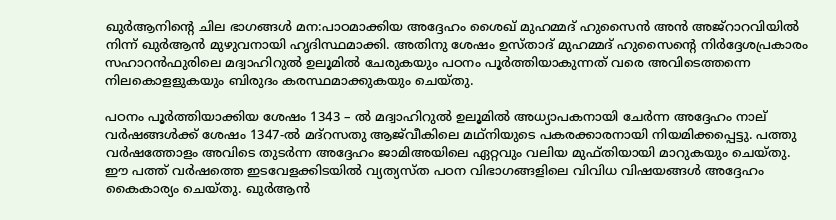ഖുര്‍ആനിന്റെ ചില ഭാഗങ്ങള്‍ മന:പാഠമാക്കിയ അദ്ദേഹം ശൈഖ് മുഹമ്മദ് ഹുസൈന്‍ അന്‍ അജ്‌റാറവിയില്‍ നിന്ന് ഖുര്‍ആന്‍ മുഴുവനായി ഹൃദിസ്ഥമാക്കി. അതിനു ശേഷം ഉസ്താദ് മുഹമ്മദ് ഹുസൈന്റെ നിര്‍ദ്ദേശപ്രകാരം സഹാറന്‍ഫുരിലെ മദ്വാഹിറുല്‍ ഉലൂമില്‍ ചേരുകയും പഠനം പൂര്‍ത്തിയാകുന്നത് വരെ അവിടെത്തന്നെ നിലകൊളളുകയും ബിരുദം കരസ്ഥമാക്കുകയും ചെയ്തു.

പഠനം പൂര്‍ത്തിയാക്കിയ ശേഷം 1343 – ല്‍ മദ്വാഹിറുല്‍ ഉലൂമില്‍ അധ്യാപകനായി ചേര്‍ന്ന അദ്ദേഹം നാല് വര്‍ഷങ്ങള്‍ക്ക് ശേഷം 1347-ല്‍ മദ്‌റസതു ആജ്‌വീകിലെ മഥ്‌നിയുടെ പകരക്കാരനായി നിയമിക്കപ്പെട്ടു. പത്തു വര്‍ഷത്തോളം അവിടെ തുടര്‍ന്ന അദ്ദേഹം ജാമിഅയിലെ ഏറ്റവും വലിയ മുഫ്തിയായി മാറുകയും ചെയ്തു. ഈ പത്ത് വര്‍ഷത്തെ ഇടവേളക്കിടയില്‍ വ്യത്യസ്ത പഠന വിഭാഗങ്ങളിലെ വിവിധ വിഷയങ്ങള്‍ അദ്ദേഹം കൈകാര്യം ചെയ്തു. ഖുര്‍ആന്‍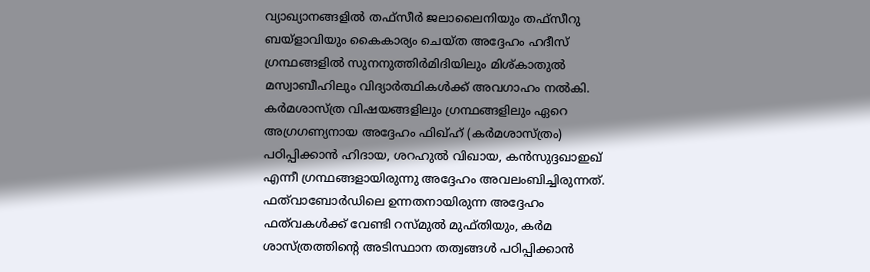വ്യാഖ്യാനങ്ങളില്‍ തഫ്‌സീര്‍ ജലാലൈനിയും തഫ്‌സീറു ബയ്‌ളാവിയും കൈകാര്യം ചെയ്ത അദ്ദേഹം ഹദീസ് ഗ്രന്ഥങ്ങളില്‍ സുനനുത്തിര്‍മിദിയിലും മിശ്കാതുല്‍ മസ്വാബീഹിലും വിദ്യാര്‍ത്ഥികള്‍ക്ക് അവഗാഹം നല്‍കി. കര്‍മശാസ്ത്ര വിഷയങ്ങളിലും ഗ്രന്ഥങ്ങളിലും ഏറെ അഗ്രഗണ്യനായ അദ്ദേഹം ഫിഖ്ഹ് (കര്‍മശാസ്ത്രം) പഠിപ്പിക്കാന്‍ ഹിദായ, ശറഹുല്‍ വിഖായ, കന്‍സുദ്ദഖാഇഖ് എന്നീ ഗ്രന്ഥങ്ങളായിരുന്നു അദ്ദേഹം അവലംബിച്ചിരുന്നത്. ഫത്‌വാബോര്‍ഡിലെ ഉന്നതനായിരുന്ന അദ്ദേഹം ഫത്‌വകള്‍ക്ക് വേണ്ടി റസ്മുല്‍ മുഫ്തിയും, കര്‍മ ശാസ്ത്രത്തിന്റെ അടിസ്ഥാന തത്വങ്ങള്‍ പഠിപ്പിക്കാന്‍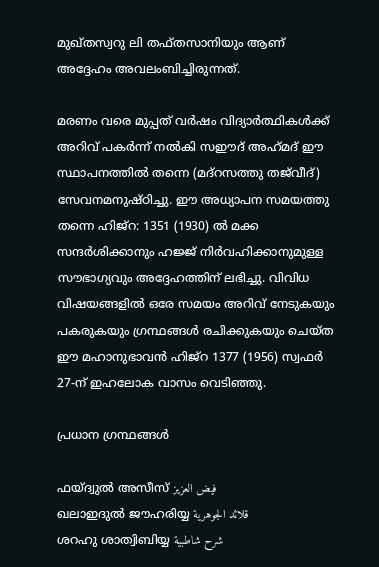മുഖ്തസ്വറു ലി തഫ്തസാനിയും ആണ് അദ്ദേഹം അവലംബിച്ചിരുന്നത്.

മരണം വരെ മുപ്പത് വര്‍ഷം വിദ്യാര്‍ത്ഥികള്‍ക്ക് അറിവ് പകര്‍ന്ന് നല്‍കി സഈദ് അഹ്‌മദ് ഈ സ്ഥാപനത്തില്‍ തന്നെ (മദ്‌റസത്തു തജ്‌വീദ്) സേവനമനുഷ്ഠിച്ചു. ഈ അധ്യാപന സമയത്തു തന്നെ ഹിജ്‌റ: 1351 (1930) ല്‍ മക്ക സന്ദര്‍ശിക്കാനും ഹജ്ജ് നിര്‍വഹിക്കാനുമുള്ള സൗഭാഗ്യവും അദ്ദേഹത്തിന് ലഭിച്ചു. വിവിധ വിഷയങ്ങളില്‍ ഒരേ സമയം അറിവ് നേടുകയും പകരുകയും ഗ്രന്ഥങ്ങള്‍ രചിക്കുകയും ചെയ്ത ഈ മഹാനുഭാവന്‍ ഹിജ്‌റ 1377 (1956) സ്വഫര്‍ 27-ന് ഇഹലോക വാസം വെടിഞ്ഞു.

പ്രധാന ഗ്രന്ഥങ്ങള്‍

ഫയ്ദ്വുല്‍ അസീസ് فيض العزيز
ഖലാഇദുല്‍ ജൗഹരിയ്യ قلائد الجوهرية
ശറഹു ശാത്വിബിയ്യ شرح شاطبية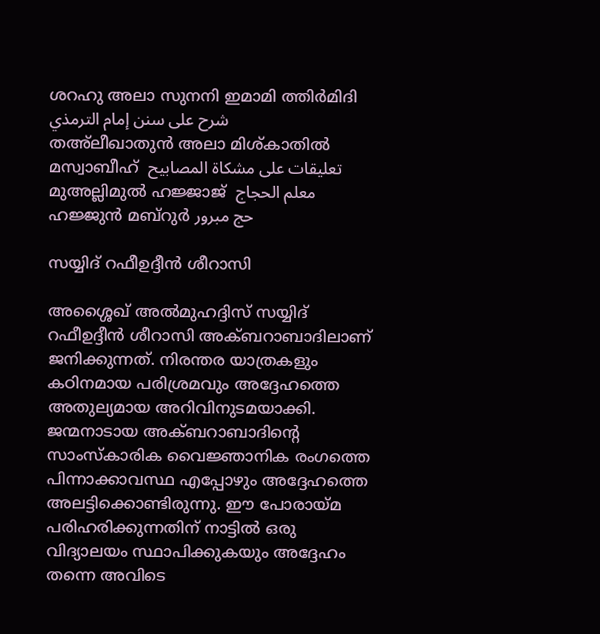ശറഹു അലാ സുനനി ഇമാമി ത്തിര്‍മിദി شرح على سنن إمام الترمذي
തഅ്‌ലീഖാതുന്‍ അലാ മിശ്കാതില്‍ മസ്വാബീഹ്  تعليقات على مشكاة المصابيح
മുഅല്ലിമുല്‍ ഹജ്ജാജ്  معلم الحجاج
ഹജ്ജുന്‍ മബ്‌റുര്‍ حج مبرور

സയ്യിദ് റഫീഉദ്ദീന്‍ ശീറാസി

അശ്ശൈഖ് അല്‍മുഹദ്ദിസ് സയ്യിദ് റഫീഉദ്ദീന്‍ ശീറാസി അക്ബറാബാദിലാണ് ജനിക്കുന്നത്. നിരന്തര യാത്രകളും കഠിനമായ പരിശ്രമവും അദ്ദേഹത്തെ അതുല്യമായ അറിവിനുടമയാക്കി. ജന്മനാടായ അക്ബറാബാദിന്റെ സാംസ്‌കാരിക വൈജ്ഞാനിക രംഗത്തെ പിന്നാക്കാവസ്ഥ എപ്പോഴും അദ്ദേഹത്തെ അലട്ടിക്കൊണ്ടിരുന്നു. ഈ പോരായ്മ പരിഹരിക്കുന്നതിന് നാട്ടില്‍ ഒരു വിദ്യാലയം സ്ഥാപിക്കുകയും അദ്ദേഹം തന്നെ അവിടെ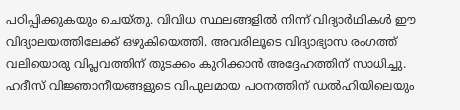പഠിപ്പിക്കുകയും ചെയ്തു. വിവിധ സ്ഥലങ്ങളില്‍ നിന്ന് വിദ്യാര്‍ഥികള്‍ ഈ വിദ്യാലയത്തിലേക്ക് ഒഴുകിയെത്തി. അവരിലൂടെ വിദ്യാഭ്യാസ രംഗത്ത് വലിയൊരു വിപ്ലവത്തിന് തുടക്കം കുറിക്കാന്‍ അദ്ദേഹത്തിന് സാധിച്ചു.
ഹദീസ് വിജ്ഞാനീയങ്ങളുടെ വിപുലമായ പഠനത്തിന് ഡല്‍ഹിയിലെയും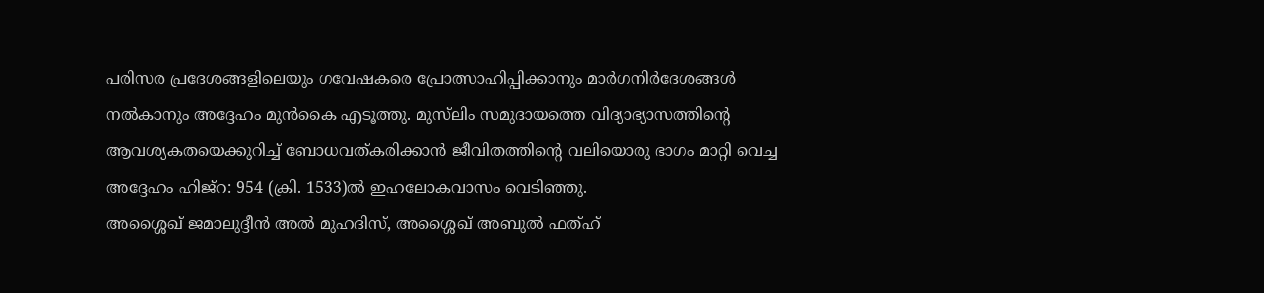പരിസര പ്രദേശങ്ങളിലെയും ഗവേഷകരെ പ്രോത്സാഹിപ്പിക്കാനും മാര്‍ഗനിര്‍ദേശങ്ങള്‍ നല്‍കാനും അദ്ദേഹം മുന്‍കൈ എടൂത്തു. മുസ്‌ലിം സമുദായത്തെ വിദ്യാഭ്യാസത്തിന്റെ ആവശ്യകതയെക്കുറിച്ച് ബോധവത്കരിക്കാന്‍ ജീവിതത്തിന്റെ വലിയൊരു ഭാഗം മാറ്റി വെച്ച അദ്ദേഹം ഹിജ്‌റ: 954 (ക്രി. 1533)ല്‍ ഇഹലോകവാസം വെടിഞ്ഞു.
അശ്ശൈഖ് ജമാലുദ്ദീന്‍ അല്‍ മുഹദിസ്, അശ്ശൈഖ് അബുല്‍ ഫത്ഹ്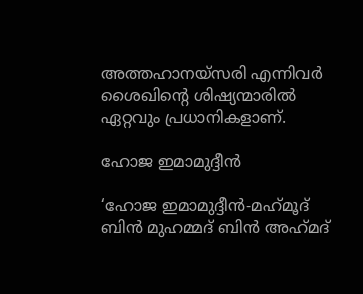അത്തഹാനയ്‌സരി എന്നിവര്‍ ശൈഖിന്റെ ശിഷ്യന്മാരില്‍ ഏറ്റവും പ്രധാനികളാണ്.

ഹോജ ഇമാമുദ്ദീന്‍

‘ഹോജ ഇമാമുദ്ദീന്‍-മഹ്‌മൂദ് ബിന്‍ മുഹമ്മദ് ബിന്‍ അഹ്‌മദ്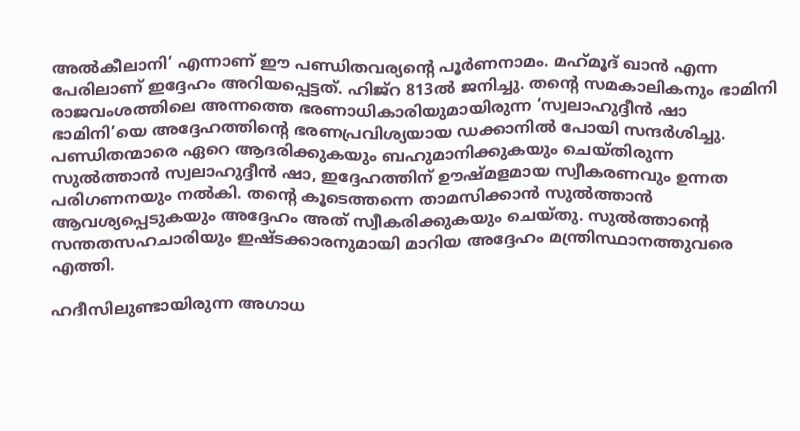അല്‍കീലാനി’ എന്നാണ് ഈ പണ്ഡിതവര്യന്റെ പൂര്‍ണനാമം. മഹ്‌മൂദ് ഖാന്‍ എന്ന പേരിലാണ് ഇദ്ദേഹം അറിയപ്പെട്ടത്. ഹിജ്‌റ 813ല്‍ ജനിച്ചു. തന്റെ സമകാലികനും ഭാമിനി രാജവംശത്തിലെ അന്നത്തെ ഭരണാധികാരിയുമായിരുന്ന ‘സ്വലാഹുദ്ദീന്‍ ഷാ ഭാമിനി’യെ അദ്ദേഹത്തിന്റെ ഭരണപ്രവിശ്യയായ ഡക്കാനില്‍ പോയി സന്ദര്‍ശിച്ചു. പണ്ഡിതന്മാരെ ഏറെ ആദരിക്കുകയും ബഹുമാനിക്കുകയും ചെയ്തിരുന്ന സുല്‍ത്താന്‍ സ്വലാഹുദ്ദീന്‍ ഷാ, ഇദ്ദേഹത്തിന് ഊഷ്മളമായ സ്വീകരണവും ഉന്നത പരിഗണനയും നല്‍കി. തന്റെ കൂടെത്തന്നെ താമസിക്കാന്‍ സുല്‍ത്താന്‍ ആവശ്യപ്പെടുകയും അദ്ദേഹം അത് സ്വീകരിക്കുകയും ചെയ്തു. സുല്‍ത്താന്റെ സന്തതസഹചാരിയും ഇഷ്ടക്കാരനുമായി മാറിയ അദ്ദേഹം മന്ത്രിസ്ഥാനത്തുവരെ എത്തി.

ഹദീസിലുണ്ടായിരുന്ന അഗാധ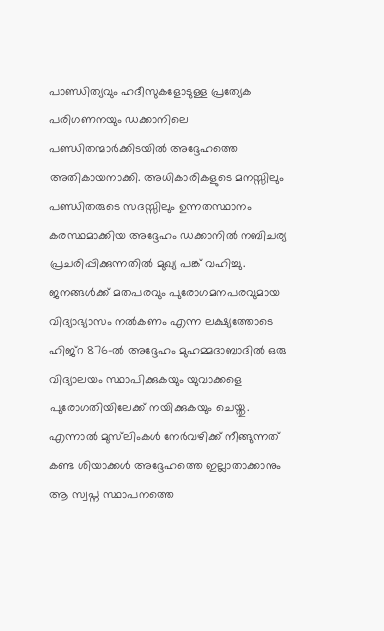പാണ്ഡിത്യവും ഹദീസുകളോടുള്ള പ്രത്യേക പരിഗണനയും ഡക്കാനിലെ പണ്ഡിതന്മാര്‍ക്കിടയില്‍ അദ്ദേഹത്തെ അതികായനാക്കി. അധികാരികളുടെ മനസ്സിലും പണ്ഡിതരുടെ സദസ്സിലും ഉന്നതസ്ഥാനം കരസ്ഥമാക്കിയ അദ്ദേഹം ഡക്കാനില്‍ നബിചര്യ പ്രചരിപ്പിക്കുന്നതില്‍ മുഖ്യ പങ്ക് വഹിച്ചു. ജനങ്ങള്‍ക്ക് മതപരവും പുരോഗമനപരവുമായ വിദ്യാഭ്യാസം നല്‍കണം എന്ന ലക്ഷ്യത്തോടെ ഹിജ്‌റ 876-ല്‍ അദ്ദേഹം മുഹമ്മദാബാദില്‍ ഒരു വിദ്യാലയം സ്ഥാപിക്കുകയും യുവാക്കളെ പുരോഗതിയിലേക്ക് നയിക്കുകയും ചെയ്തു. എന്നാല്‍ മുസ്‌ലിംകള്‍ നേര്‍വഴിക്ക് നീങ്ങുന്നത് കണ്ട ശിയാക്കള്‍ അദ്ദേഹത്തെ ഇല്ലാതാക്കാനും ആ സ്വപ്ന സ്ഥാപനത്തെ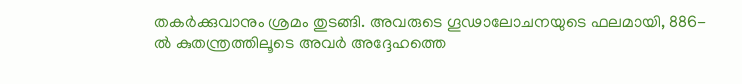തകര്‍ക്കുവാനും ശ്രമം തുടങ്ങി. അവരുടെ ഗൂഢാലോചനയുടെ ഫലമായി, 886-ല്‍ കുതന്ത്രത്തിലൂടെ അവര്‍ അദ്ദേഹത്തെ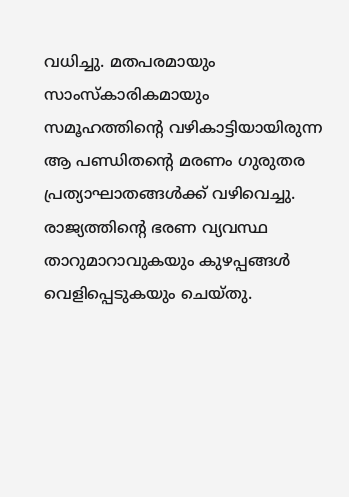വധിച്ചു. മതപരമായും സാംസ്‌കാരികമായും സമൂഹത്തിന്റെ വഴികാട്ടിയായിരുന്ന ആ പണ്ഡിതന്റെ മരണം ഗുരുതര പ്രത്യാഘാതങ്ങള്‍ക്ക് വഴിവെച്ചു. രാജ്യത്തിന്റെ ഭരണ വ്യവസ്ഥ താറുമാറാവുകയും കുഴപ്പങ്ങള്‍ വെളിപ്പെടുകയും ചെയ്തു.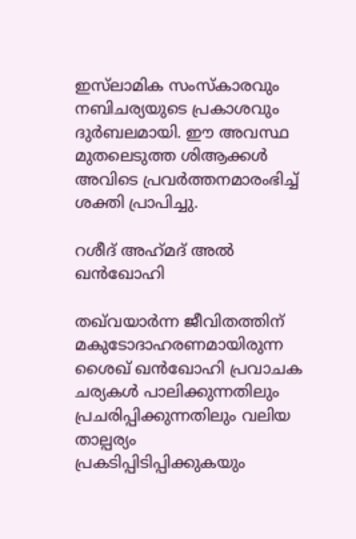ഇസ്‌ലാമിക സംസ്‌കാരവും നബിചര്യയുടെ പ്രകാശവും ദുര്‍ബലമായി. ഈ അവസ്ഥ മുതലെടുത്ത ശിആക്കള്‍ അവിടെ പ്രവര്‍ത്തനമാരംഭിച്ച് ശക്തി പ്രാപിച്ചു.

റശീദ് അഹ്‌മദ് അല്‍ ഖന്‍ഖോഹി

തഖ്‌വയാര്‍ന്ന ജീവിതത്തിന് മകുടോദാഹരണമായിരുന്ന ശൈഖ് ഖന്‍ഖോഹി പ്രവാചക ചര്യകള്‍ പാലിക്കുന്നതിലും പ്രചരിപ്പിക്കുന്നതിലും വലിയ താല്പര്യം പ്രകടിപ്പിടിപ്പിക്കുകയും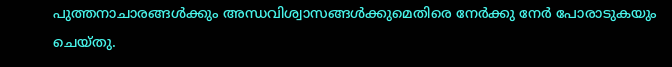പുത്തനാചാരങ്ങള്‍ക്കും അന്ധവിശ്വാസങ്ങള്‍ക്കുമെതിരെ നേര്‍ക്കു നേര്‍ പോരാടുകയും ചെയ്തു.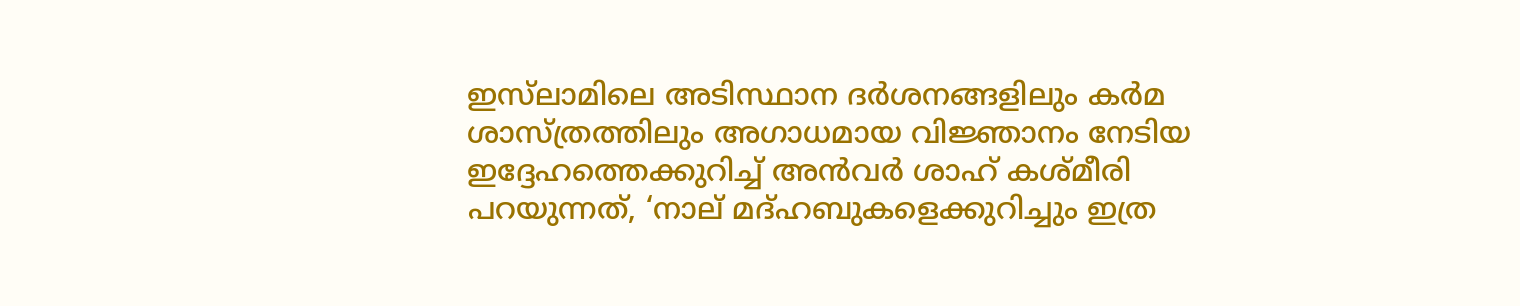ഇസ്‌ലാമിലെ അടിസ്ഥാന ദര്‍ശനങ്ങളിലും കര്‍മ ശാസ്ത്രത്തിലും അഗാധമായ വിജ്ഞാനം നേടിയ ഇദ്ദേഹത്തെക്കുറിച്ച് അന്‍വര്‍ ശാഹ് കശ്മീരി പറയുന്നത്, ‘നാല് മദ്ഹബുകളെക്കുറിച്ചും ഇത്ര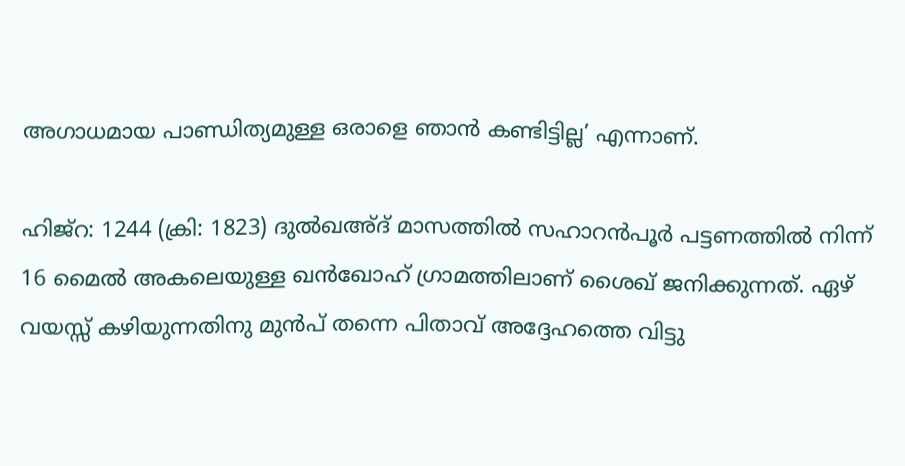അഗാധമായ പാണ്ഡിത്യമുള്ള ഒരാളെ ഞാന്‍ കണ്ടിട്ടില്ല’ എന്നാണ്.

ഹിജ്‌റ: 1244 (ക്രി: 1823) ദുല്‍ഖഅ്ദ് മാസത്തില്‍ സഹാറന്‍പൂര്‍ പട്ടണത്തില്‍ നിന്ന് 16 മൈല്‍ അകലെയുള്ള ഖന്‍ഖോഹ് ഗ്രാമത്തിലാണ് ശൈഖ് ജനിക്കുന്നത്. ഏഴ് വയസ്സ് കഴിയുന്നതിനു മുന്‍പ് തന്നെ പിതാവ് അദ്ദേഹത്തെ വിട്ടു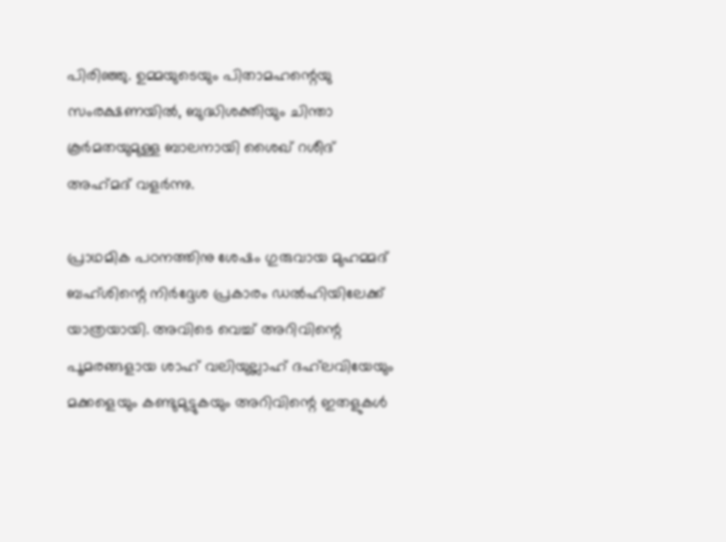പിരിഞ്ഞു. ഉമ്മയുടെയും പിതാമഹന്റെയു സംരക്ഷണയില്‍, ബുദ്ധിശക്തിയും ചിന്താ കൂര്‍മതയുമുള്ള ബാലനായി ശൈഖ് റശീദ് അഹ്‌മദ് വളര്‍ന്നു.

പ്രാഥമിക പഠനത്തിനു ശേഷം ഗുരുവായ മുഹമ്മദ് ബഹ്ശിന്റെ നിര്‍ദ്ദേശ പ്രകാരം ഡല്‍ഹിയിലേക്ക് യാത്രയായി. അവിടെ വെച്ച് അറിവിന്റെ പൂമരങ്ങളായ ശാഹ് വലിയുല്ലാഹ് ദഹ്‌ലവിയേയും മക്കളെയും കണ്ടുമുട്ടുകയും അറിവിന്റെ ഇതളുകള്‍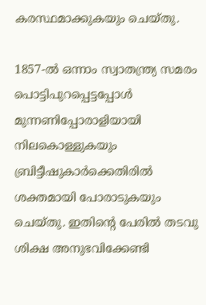കരസ്ഥമാക്കുകയും ചെയ്തു.

1857-ല്‍ ഒന്നാം സ്വാതന്ത്ര്യ സമരം പൊട്ടിപുറപ്പെട്ടപ്പോള്‍ മുന്നണിപ്പോരാളിയായി നിലകൊള്ളുകയും ബ്രിട്ടീഷുകാര്‍ക്കെതിരില്‍ ശക്തമായി പോരാടുകയും ചെയ്തു. ഇതിന്റെ പേരില്‍ തടവു ശിക്ഷ അനുഭവിക്കേണ്ടി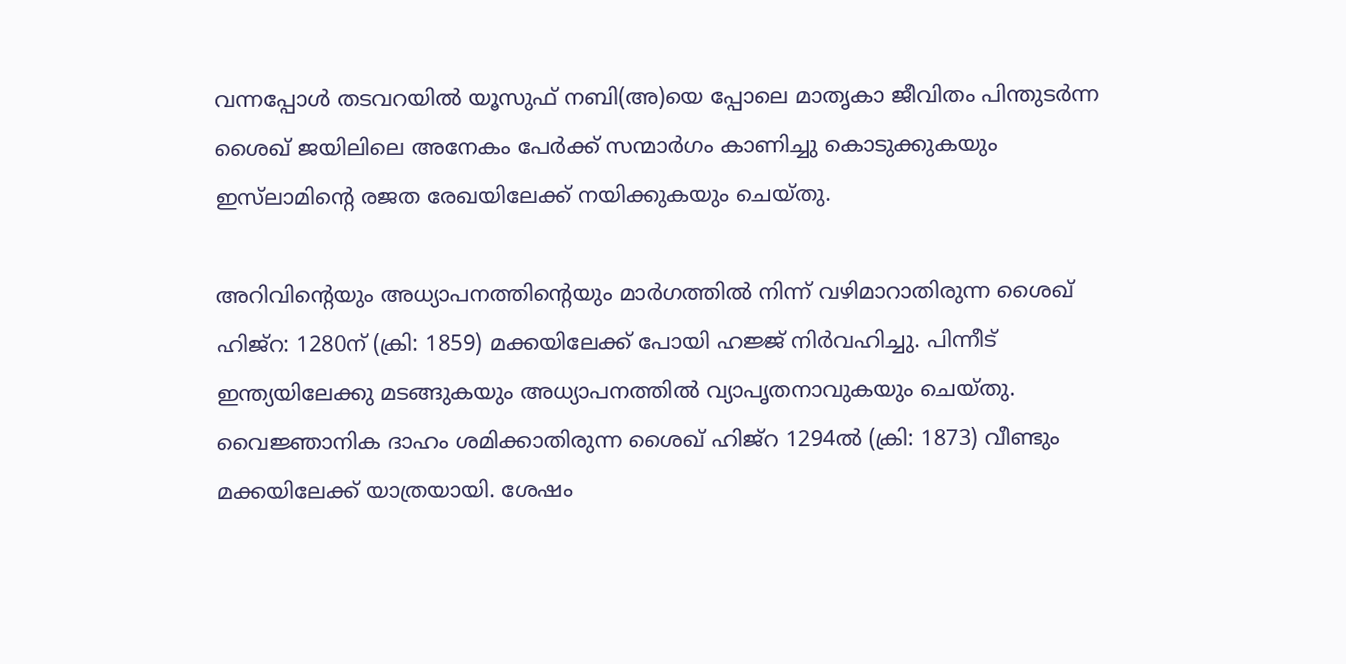വന്നപ്പോള്‍ തടവറയില്‍ യൂസുഫ് നബി(അ)യെ പ്പോലെ മാതൃകാ ജീവിതം പിന്തുടര്‍ന്ന ശൈഖ് ജയിലിലെ അനേകം പേര്‍ക്ക് സന്മാര്‍ഗം കാണിച്ചു കൊടുക്കുകയും ഇസ്‌ലാമിന്റെ രജത രേഖയിലേക്ക് നയിക്കുകയും ചെയ്തു.

അറിവിന്റെയും അധ്യാപനത്തിന്റെയും മാര്‍ഗത്തില്‍ നിന്ന് വഴിമാറാതിരുന്ന ശൈഖ് ഹിജ്‌റ: 1280ന് (ക്രി: 1859) മക്കയിലേക്ക് പോയി ഹജ്ജ് നിര്‍വഹിച്ചു. പിന്നീട് ഇന്ത്യയിലേക്കു മടങ്ങുകയും അധ്യാപനത്തില്‍ വ്യാപൃതനാവുകയും ചെയ്തു. വൈജ്ഞാനിക ദാഹം ശമിക്കാതിരുന്ന ശൈഖ് ഹിജ്‌റ 1294ല്‍ (ക്രി: 1873) വീണ്ടും മക്കയിലേക്ക് യാത്രയായി. ശേഷം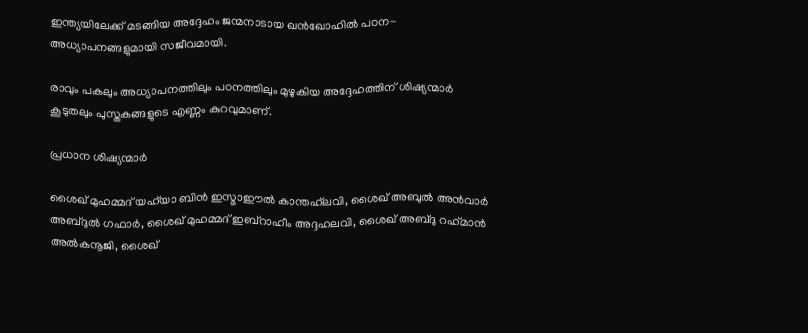ഇന്ത്യയിലേക്ക് മടങ്ങിയ അദ്ദേഹം ജന്മനാടായ ഖന്‍ഖോഹില്‍ പഠന-അധ്യാപനങ്ങളുമായി സജീവമായി.

രാവും പകലും അധ്യാപനത്തിലും പഠനത്തിലും മുഴുകിയ അദ്ദേഹത്തിന് ശിഷ്യന്മാര്‍ കൂടുതലും പുസ്തകങ്ങളുടെ എണ്ണം കുറവുമാണ്.

പ്രധാന ശിഷ്യന്മാര്‍

ശൈഖ് മുഹമ്മദ് യഹ്‌യാ ബിന്‍ ഇസ്മാഈല്‍ കാന്തഹ്‌ലവി, ശൈഖ് അബുല്‍ അന്‍വാര്‍ അബ്ദുല്‍ ഗഫാര്‍, ശൈഖ് മുഹമ്മദ് ഇബ്‌റാഹീം അദ്ദഹലവി, ശൈഖ് അബ്ദു റഹ്‌മാന്‍ അല്‍കനൂജി, ശൈഖ്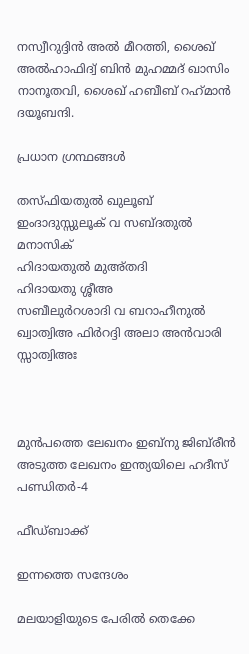നസ്വീറുദ്ദിന്‍ അല്‍ മീറത്തി, ശൈഖ് അല്‍ഹാഫിദ്വ് ബിന്‍ മുഹമ്മദ് ഖാസിം നാനൂതവി, ശൈഖ് ഹബീബ് റഹ്‌മാന്‍ ദയൂബന്ദി.

പ്രധാന ഗ്രന്ഥങ്ങള്‍

തസ്ഫിയതുല്‍ ഖുലൂബ്
ഇംദാദുസ്സുലൂക് വ സബ്ദതുല്‍ മനാസിക്
ഹിദായതുല്‍ മുഅ്തദി
ഹിദായതു ശ്ശീഅ
സബീലുര്‍റശാദി വ ബറാഹീനുല്‍ ഖ്വാത്വിഅ ഫിര്‍റദ്ദി അലാ അന്‍വാരി സ്സാത്വിഅഃ



മുൻപത്തെ ലേഖനം ഇബ്‌നു ജിബ്‌രീന്‍
അടുത്ത ലേഖനം ഇന്ത്യയിലെ ഹദീസ് പണ്ഡിതര്‍-4

ഫീഡ്ബാക്ക്

ഇന്നത്തെ സന്ദേശം

മലയാളിയുടെ പേരിൽ തെക്കേ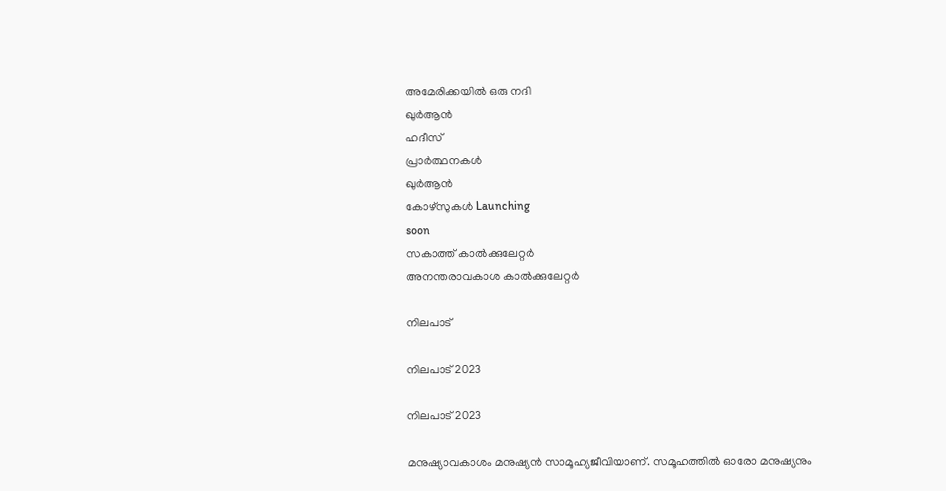അമേരിക്കയിൽ ഒരു നദി
ഖുർആൻ
ഹദീസ്
പ്രാർത്ഥനകൾ
ഖുർആൻ
കോഴ്സുകൾ Launching
soon
സകാത്ത് കാൽക്കുലേറ്റർ
അനന്തരാവകാശ കാൽക്കുലേറ്റർ

നിലപാട്

നിലപാട് 2023

നിലപാട് 2023

മനുഷ്യാവകാശം മനുഷ്യന്‍ സാമൂഹ്യജീവിയാണ്. സമൂഹത്തില്‍ ഓരോ മനുഷ്യനും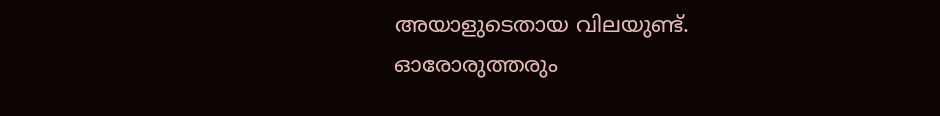അയാളുടെതായ വിലയുണ്ട്. ഓരോരുത്തരും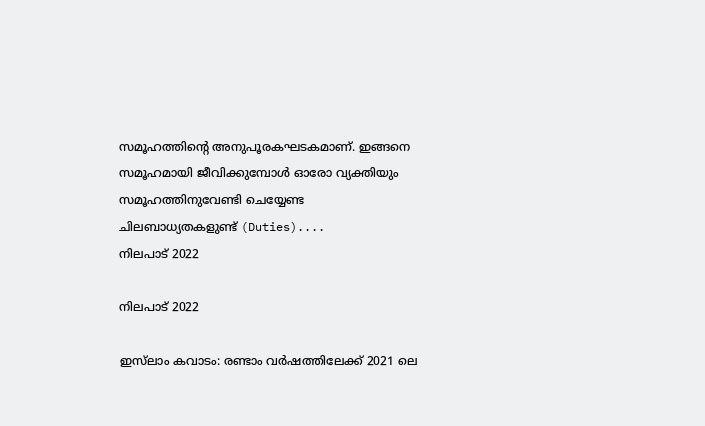സമൂഹത്തിന്റെ അനുപൂരകഘടകമാണ്. ഇങ്ങനെ സമൂഹമായി ജീവിക്കുമ്പോള്‍ ഓരോ വ്യക്തിയും സമൂഹത്തിനുവേണ്ടി ചെയ്യേണ്ട ചിലബാധ്യതകളുണ്ട് (Duties)....
നിലപാട് 2022

നിലപാട് 2022

ഇസ്‌ലാം കവാടം: രണ്ടാം വര്‍ഷത്തിലേക്ക് 2021 ലെ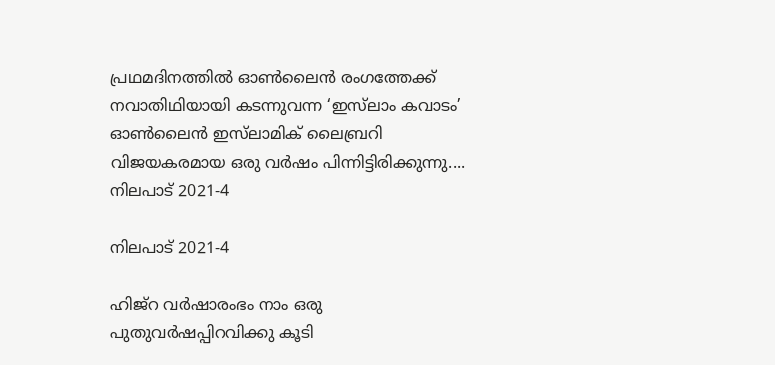പ്രഥമദിനത്തില്‍ ഓണ്‍ലൈന്‍ രംഗത്തേക്ക് നവാതിഥിയായി കടന്നുവന്ന ‘ഇസ്‌ലാം കവാടം’ ഓണ്‍ലൈന്‍ ഇസ്‌ലാമിക് ലൈബ്രറി വിജയകരമായ ഒരു വര്‍ഷം പിന്നിട്ടിരിക്കുന്നു....
നിലപാട് 2021-4

നിലപാട് 2021-4

ഹിജ്‌റ വര്‍ഷാരംഭം നാം ഒരു പുതുവര്‍ഷപ്പിറവിക്കു കൂടി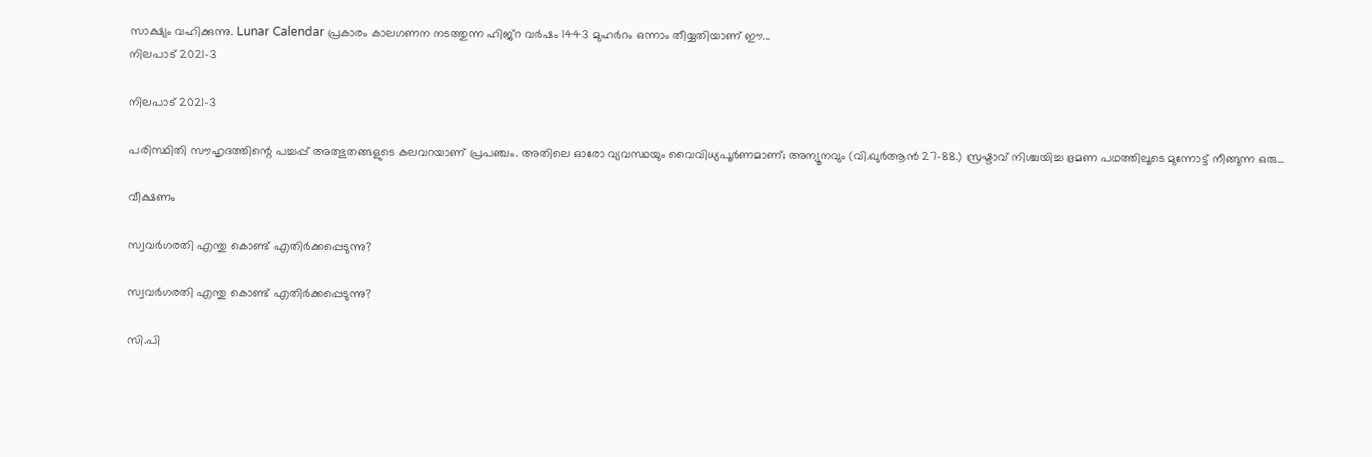സാക്ഷ്യം വഹിക്കുന്നു. Lunar Calendar പ്രകാരം കാലഗണന നടത്തുന്ന ഹിജ്‌റ വര്‍ഷം 1443 മുഹര്‍റം ഒന്നാം തീയ്യതിയാണ് ഈ...
നിലപാട് 2021-3

നിലപാട് 2021-3

പരിസ്ഥിതി സൗഹൃദത്തിന്റെ പച്ചപ്പ് അത്ഭുതങ്ങളുടെ കലവറയാണ് പ്രപഞ്ചം. അതിലെ ഓരോ വ്യവസ്ഥയും വൈവിധ്യപൂര്‍ണമാണ്; അന്യൂനവും (വി.ഖുര്‍ആന്‍ 27-88.) സ്രഷ്ടാവ് നിശ്ചയിച്ച ഭ്രമണ പഥത്തിലൂടെ മുന്നോട്ട് നീങ്ങുന്ന ഒരു...

വീക്ഷണം

സ്വവര്‍ഗരതി എന്തു കൊണ്ട് എതിര്‍ക്കപ്പെടുന്നു?

സ്വവര്‍ഗരതി എന്തു കൊണ്ട് എതിര്‍ക്കപ്പെടുന്നു?

സി.പി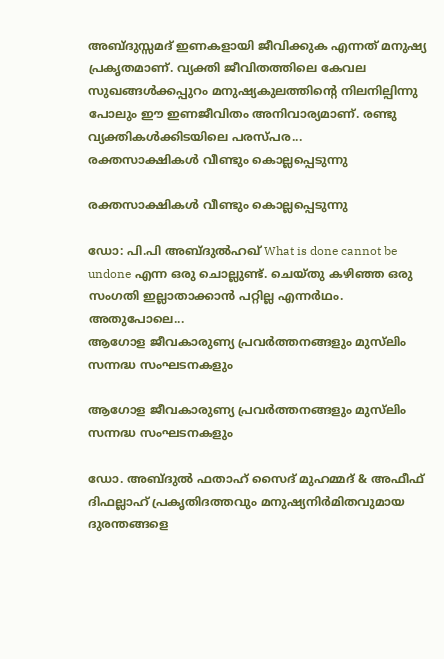അബ്ദുസ്സമദ് ഇണകളായി ജീവിക്കുക എന്നത് മനുഷ്യ പ്രകൃതമാണ്. വ്യക്തി ജീവിതത്തിലെ കേവല സുഖങ്ങള്‍ക്കപ്പുറം മനുഷ്യകുലത്തിന്റെ നിലനില്പിന്നു പോലും ഈ ഇണജീവിതം അനിവാര്യമാണ്. രണ്ടു വ്യക്തികള്‍ക്കിടയിലെ പരസ്പര...
രക്തസാക്ഷികള്‍ വീണ്ടും കൊല്ലപ്പെടുന്നു

രക്തസാക്ഷികള്‍ വീണ്ടും കൊല്ലപ്പെടുന്നു

ഡോ: പി.പി അബ്ദുല്‍ഹഖ് What is done cannot be undone എന്ന ഒരു ചൊല്ലുണ്ട്. ചെയ്തു കഴിഞ്ഞ ഒരു സംഗതി ഇല്ലാതാക്കാന്‍ പറ്റില്ല എന്നര്‍ഥം. അതുപോലെ...
ആഗോള ജീവകാരുണ്യ പ്രവര്‍ത്തനങ്ങളും മുസ്‌ലിം സന്നദ്ധ സംഘടനകളും

ആഗോള ജീവകാരുണ്യ പ്രവര്‍ത്തനങ്ങളും മുസ്‌ലിം സന്നദ്ധ സംഘടനകളും

ഡോ. അബ്ദുല്‍ ഫതാഹ് സൈദ് മുഹമ്മദ് & അഫീഫ് ദിഫല്ലാഹ് പ്രകൃതിദത്തവും മനുഷ്യനിര്‍മിതവുമായ ദുരന്തങ്ങളെ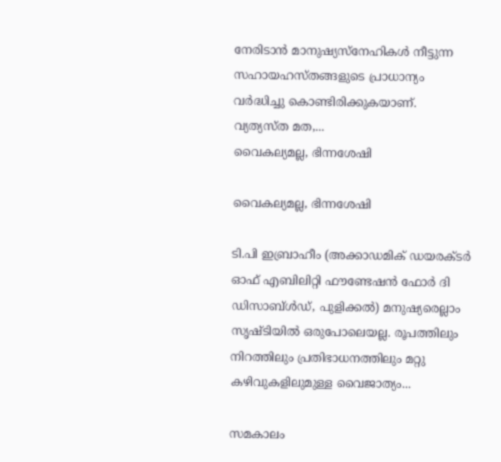നേരിടാന്‍ മാനുഷ്യസ്‌നേഹികള്‍ നീട്ടുന്ന സഹായഹസ്തങ്ങളുടെ പ്രാധാന്യം വര്‍ദ്ധിച്ചു കൊണ്ടിരിക്കുകയാണ്. വ്യത്യസ്ത മത,...
വൈകല്യമല്ല, ഭിന്നശേഷി

വൈകല്യമല്ല, ഭിന്നശേഷി

ടി.പി ഇബ്രാഹീം (അക്കാഡമിക് ഡയരക്ടര്‍ ഓഫ് എബിലിറ്റി ഫൗണ്ടേഷന്‍ ഫോര്‍ ദി ഡിസാബ്ള്‍ഡ്, പുളിക്കല്‍) മനുഷ്യരെല്ലാം സൃഷ്ടിയില്‍ ഒരുപോലെയല്ല. രൂപത്തിലും നിറത്തിലും പ്രതിഭാധനത്തിലും മറ്റു കഴിവുകളിലുമുള്ള വൈജാത്യം...

സമകാലം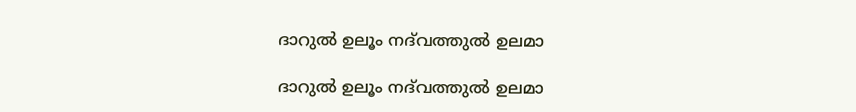ദാറുല്‍ ഉലൂം നദ്‌വത്തുല്‍ ഉലമാ

ദാറുല്‍ ഉലൂം നദ്‌വത്തുല്‍ ഉലമാ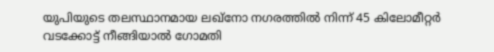യുപിയുടെ തലസ്ഥാനമായ ലഖ്‌നോ നഗരത്തില്‍ നിന്ന് 45 കിലോമീറ്റര്‍ വടക്കോട്ട് നീങ്ങിയാല്‍ ഗോമതി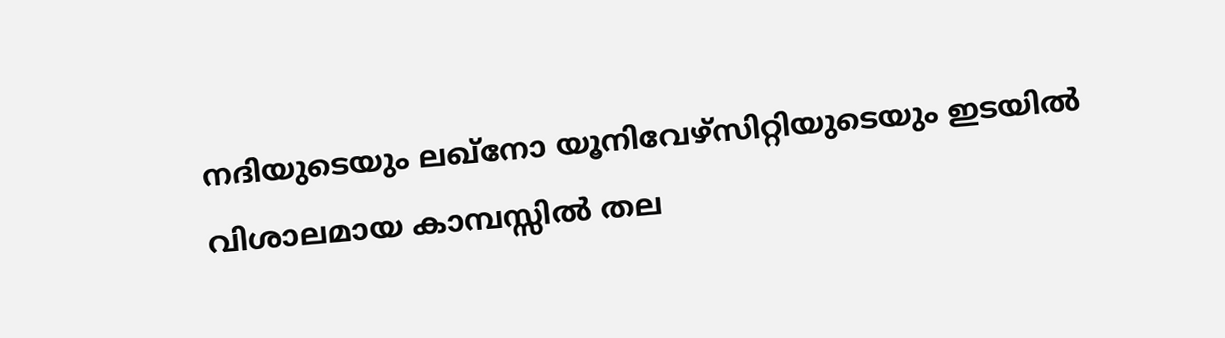നദിയുടെയും ലഖ്‌നോ യൂനിവേഴ്‌സിറ്റിയുടെയും ഇടയില്‍ വിശാലമായ കാമ്പസ്സില്‍ തല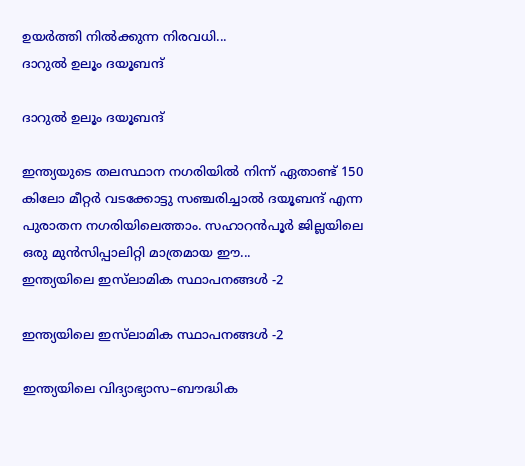ഉയര്‍ത്തി നില്‍ക്കുന്ന നിരവധി...
ദാറുല്‍ ഉലൂം ദയൂബന്ദ്

ദാറുല്‍ ഉലൂം ദയൂബന്ദ്

ഇന്ത്യയുടെ തലസ്ഥാന നഗരിയില്‍ നിന്ന് ഏതാണ്ട് 150 കിലോ മീറ്റര്‍ വടക്കോട്ടു സഞ്ചരിച്ചാല്‍ ദയൂബന്ദ് എന്ന പുരാതന നഗരിയിലെത്താം. സഹാറന്‍പൂര്‍ ജില്ലയിലെ ഒരു മുന്‍സിപ്പാലിറ്റി മാത്രമായ ഈ...
ഇന്ത്യയിലെ ഇസ്‌ലാമിക സ്ഥാപനങ്ങള്‍ -2

ഇന്ത്യയിലെ ഇസ്‌ലാമിക സ്ഥാപനങ്ങള്‍ -2

ഇന്ത്യയിലെ വിദ്യാഭ്യാസ–ബൗദ്ധിക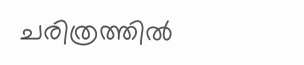ചരിത്രത്തില്‍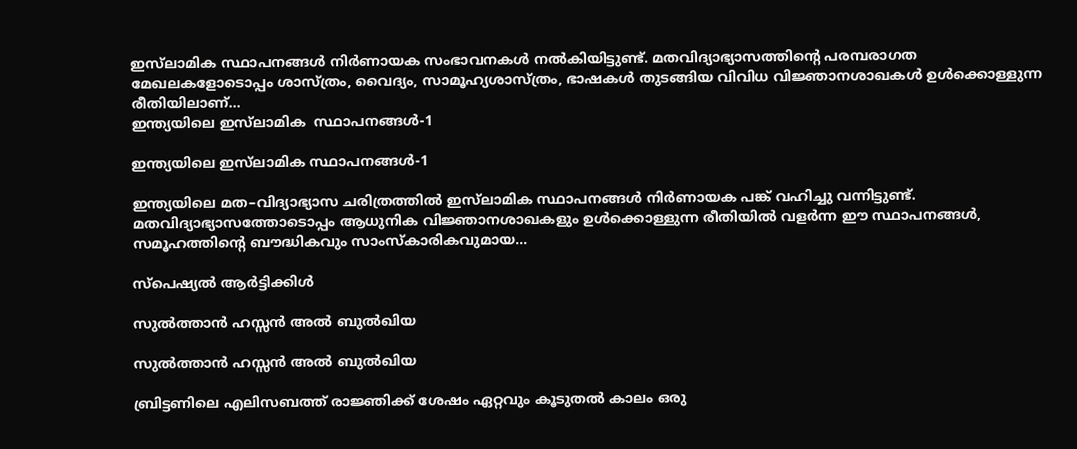ഇസ്‌ലാമിക സ്ഥാപനങ്ങള്‍ നിര്‍ണായക സംഭാവനകള്‍ നല്‍കിയിട്ടുണ്ട്. മതവിദ്യാഭ്യാസത്തിന്റെ പരമ്പരാഗത മേഖലകളോടൊപ്പം ശാസ്ത്രം, വൈദ്യം, സാമൂഹ്യശാസ്ത്രം, ഭാഷകള്‍ തുടങ്ങിയ വിവിധ വിജ്ഞാനശാഖകള്‍ ഉള്‍ക്കൊള്ളുന്ന രീതിയിലാണ്...
ഇന്ത്യയിലെ ഇസ്‌ലാമിക  സ്ഥാപനങ്ങള്‍-1

ഇന്ത്യയിലെ ഇസ്‌ലാമിക സ്ഥാപനങ്ങള്‍-1

ഇന്ത്യയിലെ മത–വിദ്യാഭ്യാസ ചരിത്രത്തില്‍ ഇസ്‌ലാമിക സ്ഥാപനങ്ങള്‍ നിര്‍ണായക പങ്ക് വഹിച്ചു വന്നിട്ടുണ്ട്. മതവിദ്യാഭ്യാസത്തോടൊപ്പം ആധുനിക വിജ്ഞാനശാഖകളും ഉള്‍ക്കൊള്ളുന്ന രീതിയില്‍ വളര്‍ന്ന ഈ സ്ഥാപനങ്ങള്‍, സമൂഹത്തിന്റെ ബൗദ്ധികവും സാംസ്‌കാരികവുമായ...

സ്പെഷ്യൽ ആർട്ടിക്കിൾ

സുല്‍ത്താന്‍ ഹസ്സന്‍ അല്‍ ബുല്‍ഖിയ

സുല്‍ത്താന്‍ ഹസ്സന്‍ അല്‍ ബുല്‍ഖിയ

ബ്രിട്ടണിലെ എലിസബത്ത് രാജ്ഞിക്ക് ശേഷം ഏറ്റവും കൂടുതല്‍ കാലം ഒരു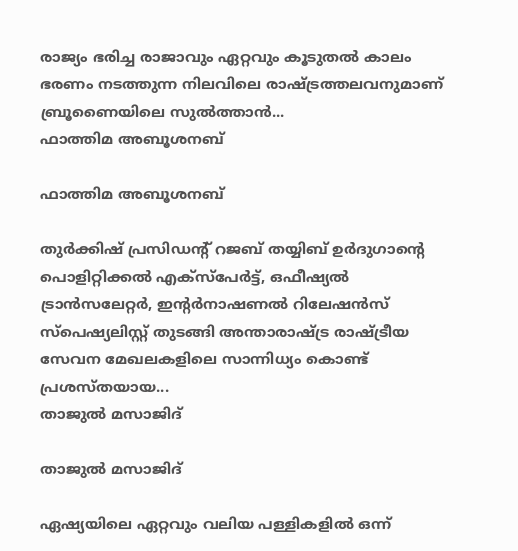രാജ്യം ഭരിച്ച രാജാവും ഏറ്റവും കൂടുതല്‍ കാലം ഭരണം നടത്തുന്ന നിലവിലെ രാഷ്ട്രത്തലവനുമാണ് ബ്രൂണൈയിലെ സുല്‍ത്താന്‍...
ഫാത്തിമ അബൂശനബ്

ഫാത്തിമ അബൂശനബ്

തുര്‍ക്കിഷ് പ്രസിഡന്റ് റജബ് തയ്യിബ് ഉര്‍ദുഗാന്റെ പൊളിറ്റിക്കല്‍ എക്‌സ്‌പേര്‍ട്ട്, ഒഫീഷ്യല്‍ ട്രാന്‍സലേറ്റര്‍, ഇന്റര്‍നാഷണല്‍ റിലേഷന്‍സ് സ്‌പെഷ്യലിസ്റ്റ് തുടങ്ങി അന്താരാഷ്ട്ര രാഷ്ട്രീയ സേവന മേഖലകളിലെ സാന്നിധ്യം കൊണ്ട് പ്രശസ്തയായ...
താജുല്‍ മസാജിദ്

താജുല്‍ മസാജിദ്

ഏഷ്യയിലെ ഏറ്റവും വലിയ പള്ളികളില്‍ ഒന്ന്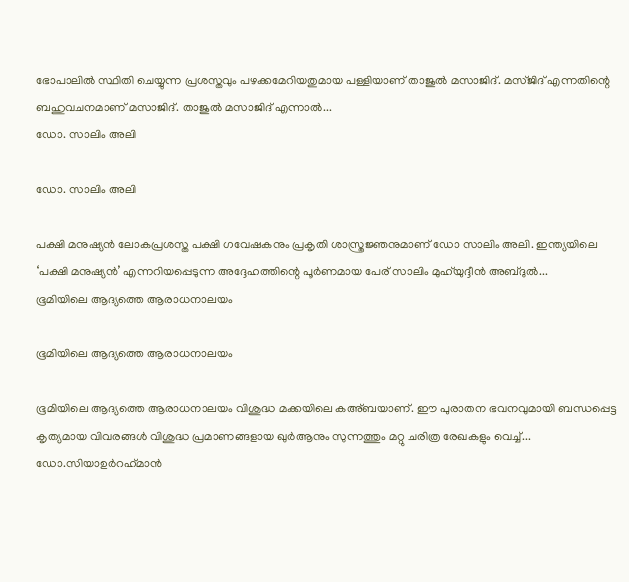ഭോപാലില്‍ സ്ഥിതി ചെയ്യുന്ന പ്രശസ്തവും പഴക്കമേറിയതുമായ പള്ളിയാണ് താജുല്‍ മസാജിദ്. മസ്ജിദ് എന്നതിന്റെ ബഹുവചനമാണ് മസാജിദ്. താജുല്‍ മസാജിദ് എന്നാല്‍...
ഡോ. സാലിം അലി

ഡോ. സാലിം അലി

പക്ഷി മനുഷ്യന്‍ ലോകപ്രശസ്ത പക്ഷി ഗവേഷകനും പ്രകൃതി ശാസ്ത്രജ്ഞനുമാണ് ഡോ സാലിം അലി. ഇന്ത്യയിലെ ‘പക്ഷി മനുഷ്യന്‍’ എന്നറിയപ്പെടുന്ന അദ്ദേഹത്തിന്റെ പൂര്‍ണമായ പേര് സാലിം മുഹ്‌യുദ്ദീന്‍ അബ്ദുല്‍...
ഭൂമിയിലെ ആദ്യത്തെ ആരാധനാലയം

ഭൂമിയിലെ ആദ്യത്തെ ആരാധനാലയം

ഭൂമിയിലെ ആദ്യത്തെ ആരാധനാലയം വിശുദ്ധ മക്കയിലെ കഅ്ബയാണ്. ഈ പുരാതന ഭവനവുമായി ബന്ധപ്പെട്ട കൃത്യമായ വിവരങ്ങള്‍ വിശുദ്ധ പ്രമാണങ്ങളായ ഖുര്‍ആനും സുന്നത്തും മറ്റു ചരിത്ര രേഖകളും വെച്ച്...
ഡോ.സിയാഉര്‍റഹ്‌മാന്‍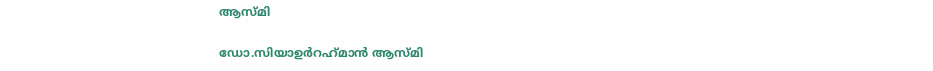ആസ്മി

ഡോ.സിയാഉര്‍റഹ്‌മാന്‍ ആസ്മി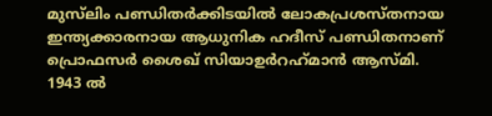മുസ്‌ലിം പണ്ഡിതര്‍ക്കിടയില്‍ ലോകപ്രശസ്തനായ ഇന്ത്യക്കാരനായ ആധുനിക ഹദീസ് പണ്ഡിതനാണ് പ്രൊഫസര്‍ ശൈഖ് സിയാഉര്‍റഹ്‌മാന്‍ ആസ്മി. 1943 ല്‍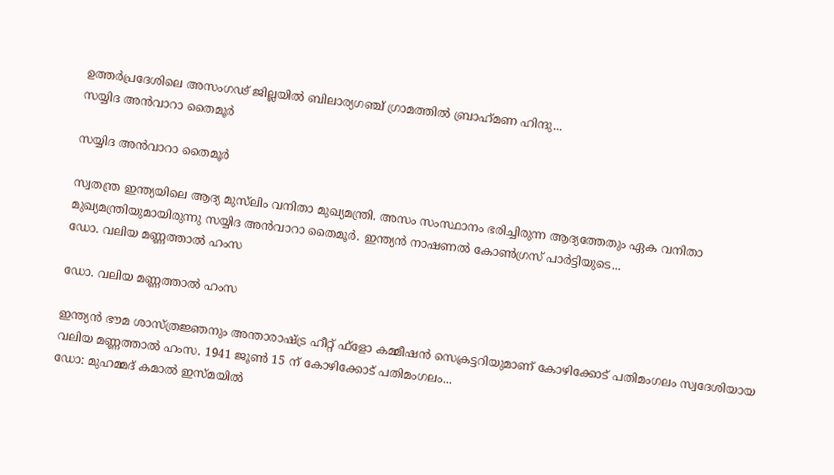ഉത്തര്‍പ്രദേശിലെ അസംഗഢ് ജില്ലയില്‍ ബിലാര്യഗഞ്ച് ഗ്രാമത്തില്‍ ബ്രാഹ്‌മണ ഹിന്ദു...
സയ്യിദ അന്‍വാറാ തൈമൂര്‍

സയ്യിദ അന്‍വാറാ തൈമൂര്‍

സ്വതന്ത്ര ഇന്ത്യയിലെ ആദ്യ മുസ്‌ലിം വനിതാ മുഖ്യമന്ത്രി. അസം സംസ്ഥാനം ഭരിച്ചിരുന്ന ആദ്യത്തേതും ഏക വനിതാ മുഖ്യമന്ത്രിയുമായിരുന്നു സയ്യിദ അന്‍വാറാ തൈമൂര്‍. ഇന്ത്യന്‍ നാഷണല്‍ കോണ്‍ഗ്രസ് പാര്‍ട്ടിയുടെ...
ഡോ. വലിയ മണ്ണത്താല്‍ ഹംസ

ഡോ. വലിയ മണ്ണത്താല്‍ ഹംസ

ഇന്ത്യന്‍ ഭൗമ ശാസ്ത്രജ്ഞനും അന്താരാഷ്ട്ര ഹീറ്റ് ഫ്‌ളോ കമ്മീഷന്‍ സെക്രട്ടറിയുമാണ് കോഴിക്കോട് പതിമംഗലം സ്വദേശിയായ വലിയ മണ്ണത്താല്‍ ഹംസ. 1941 ജൂണ്‍ 15 ന് കോഴിക്കോട് പതിമംഗലം...
ഡോ: മുഹമ്മദ് കമാല്‍ ഇസ്മയില്‍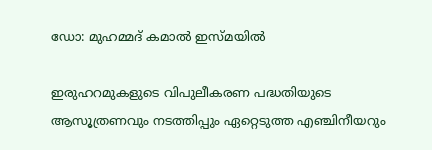ഡോ: മുഹമ്മദ് കമാല്‍ ഇസ്മയില്‍

ഇരുഹറമുകളുടെ വിപുലീകരണ പദ്ധതിയുടെ ആസൂത്രണവും നടത്തിപ്പും ഏറ്റെടുത്ത എഞ്ചിനീയറും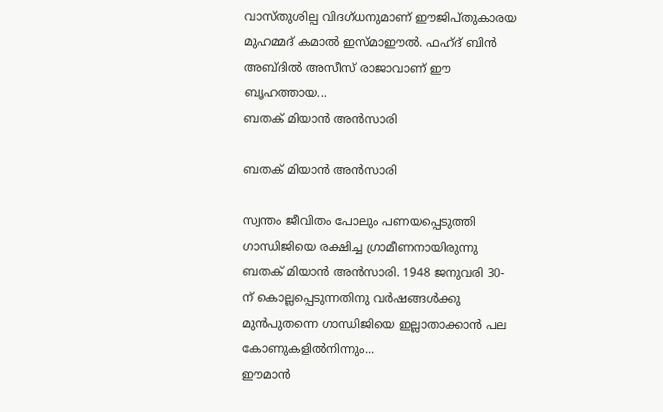വാസ്തുശില്പ വിദഗ്ധനുമാണ് ഈജിപ്തുകാരയ മുഹമ്മദ് കമാല്‍ ഇസ്മാഈല്‍. ഫഹ്ദ് ബിന്‍ അബ്ദില്‍ അസീസ് രാജാവാണ് ഈ ബൃഹത്തായ...
ബതക് മിയാന്‍ അന്‍സാരി

ബതക് മിയാന്‍ അന്‍സാരി

സ്വന്തം ജീവിതം പോലും പണയപ്പെടുത്തി ഗാന്ധിജിയെ രക്ഷിച്ച ഗ്രാമീണനായിരുന്നു ബതക് മിയാന്‍ അന്‍സാരി. 1948 ജനുവരി 30-ന് കൊല്ലപ്പെടുന്നതിനു വര്‍ഷങ്ങള്‍ക്കു മുന്‍പുതന്നെ ഗാന്ധിജിയെ ഇല്ലാതാക്കാന്‍ പല കോണുകളില്‍നിന്നും...
ഈമാന്‍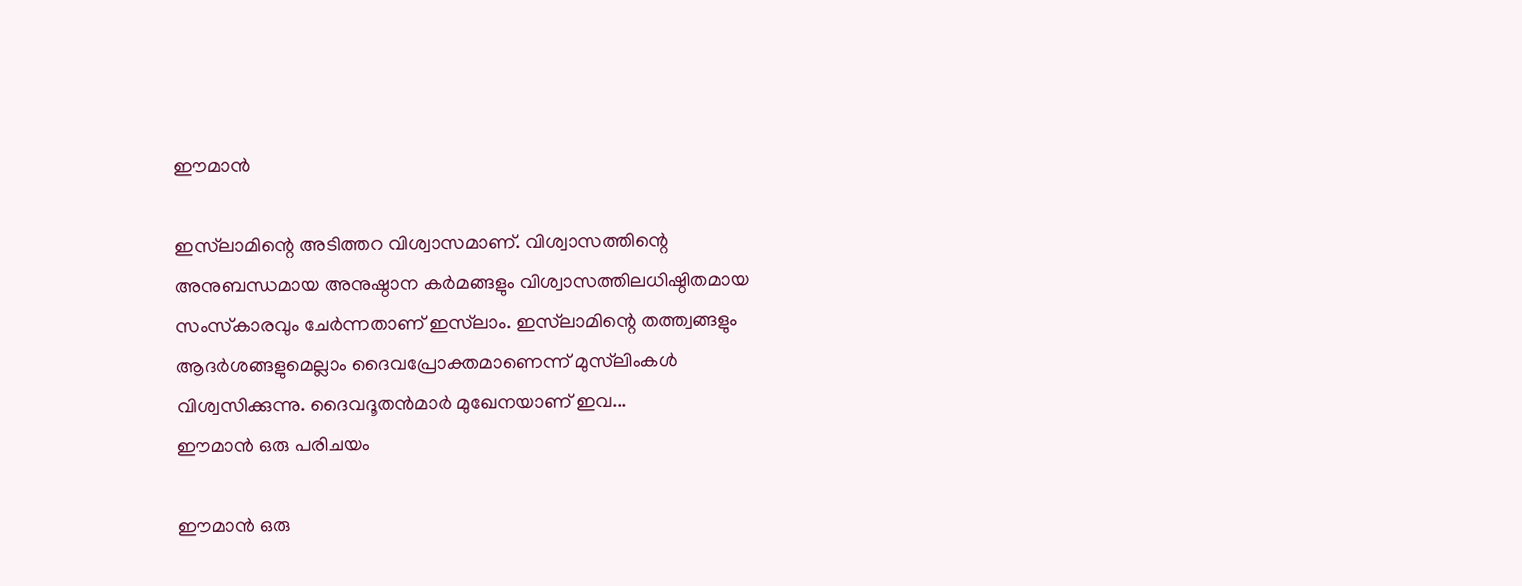ഈമാന്‍

ഇസ്‌ലാമിന്റെ അടിത്തറ വിശ്വാസമാണ്. വിശ്വാസത്തിന്റെ അനുബന്ധമായ അനുഷ്ഠാന കര്‍മങ്ങളും വിശ്വാസത്തിലധിഷ്ഠിതമായ സംസ്‌കാരവും ചേര്‍ന്നതാണ് ഇസ്‌ലാം. ഇസ്‌ലാമിന്റെ തത്ത്വങ്ങളും ആദര്‍ശങ്ങളുമെല്ലാം ദൈവപ്രോക്തമാണെന്ന് മുസ്‌ലിംകള്‍ വിശ്വസിക്കുന്നു. ദൈവദൂതന്‍മാര്‍ മുഖേനയാണ് ഇവ...
ഈമാന്‍ ഒരു പരിചയം

ഈമാന്‍ ഒരു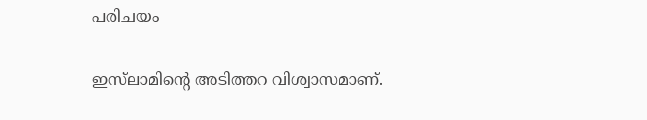പരിചയം

ഇസ്‌ലാമിന്റെ അടിത്തറ വിശ്വാസമാണ്.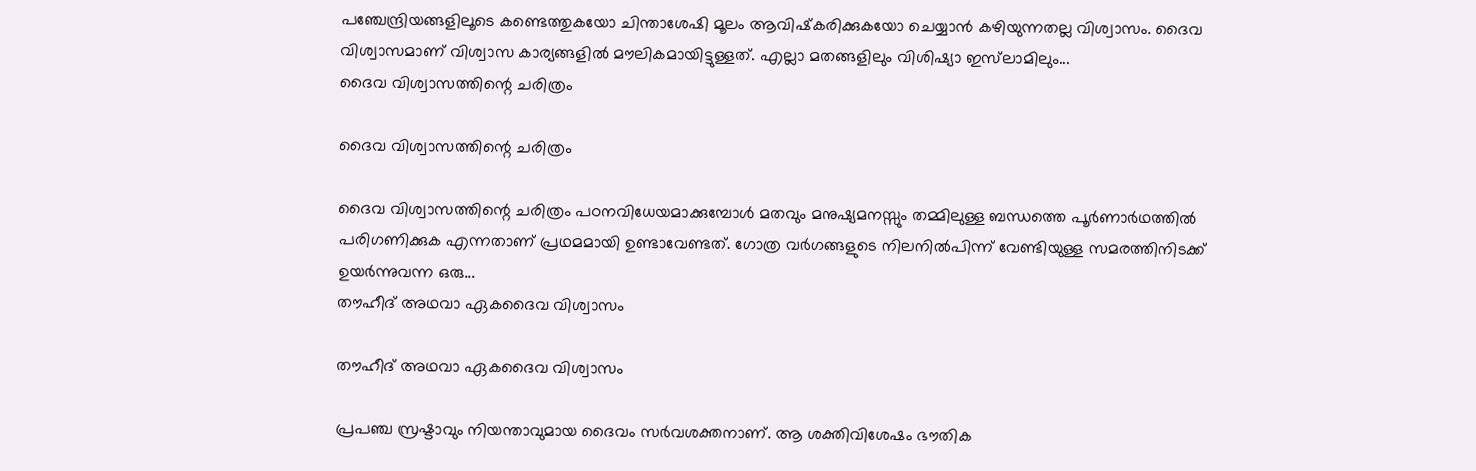പഞ്ചേന്ദ്രിയങ്ങളിലൂടെ കണ്ടെത്തുകയോ ചിന്താശേഷി മൂലം ആവിഷ്‌കരിക്കുകയോ ചെയ്യാന്‍ കഴിയുന്നതല്ല വിശ്വാസം. ദൈവ വിശ്വാസമാണ് വിശ്വാസ കാര്യങ്ങളില്‍ മൗലികമായിട്ടുള്ളത്. എല്ലാ മതങ്ങളിലും വിശിഷ്യാ ഇസ്‌ലാമിലും...
ദൈവ വിശ്വാസത്തിന്റെ ചരിത്രം

ദൈവ വിശ്വാസത്തിന്റെ ചരിത്രം

ദൈവ വിശ്വാസത്തിന്റെ ചരിത്രം പഠനവിധേയമാക്കുമ്പോള്‍ മതവും മനുഷ്യമനസ്സും തമ്മിലുള്ള ബന്ധത്തെ പൂര്‍ണാര്‍ഥത്തില്‍ പരിഗണിക്കുക എന്നതാണ് പ്രഥമമായി ഉണ്ടാവേണ്ടത്. ഗോത്ര വര്‍ഗങ്ങളുടെ നിലനില്‍പിന്ന് വേണ്ടിയുള്ള സമരത്തിനിടക്ക് ഉയര്‍ന്നുവന്ന ഒരു...
തൗഹീദ് അഥവാ ഏകദൈവ വിശ്വാസം

തൗഹീദ് അഥവാ ഏകദൈവ വിശ്വാസം

പ്രപഞ്ച സ്രഷ്ടാവും നിയന്താവുമായ ദൈവം സര്‍വശക്തനാണ്. ആ ശക്തിവിശേഷം ഭൗതിക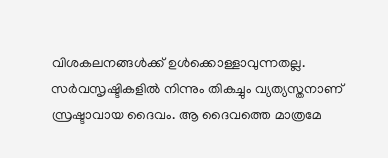വിശകലനങ്ങള്‍ക്ക് ഉള്‍ക്കൊള്ളാവുന്നതല്ല. സര്‍വസൃഷ്ടികളില്‍ നിന്നും തികച്ചും വ്യത്യസ്തനാണ് സ്രഷ്ടാവായ ദൈവം. ആ ദൈവത്തെ മാത്രമേ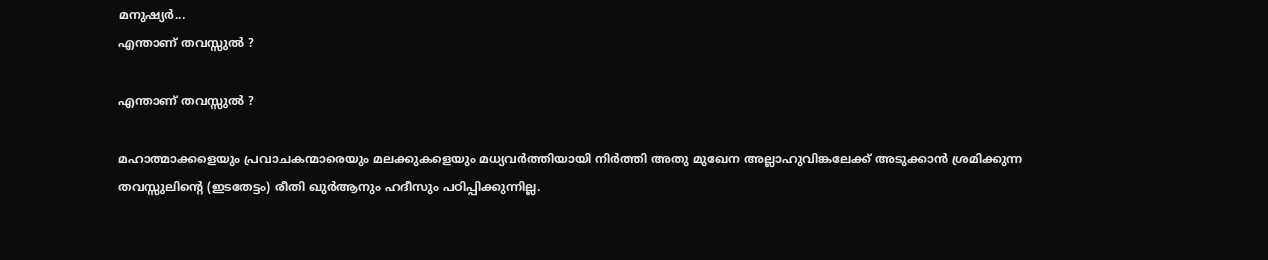മനുഷ്യര്‍...
എന്താണ് തവസ്സുല്‍ ?

എന്താണ് തവസ്സുല്‍ ?

മഹാത്മാക്കളെയും പ്രവാചകന്മാരെയും മലക്കുകളെയും മധ്യവര്‍ത്തിയായി നിര്‍ത്തി അതു മുഖേന അല്ലാഹുവിങ്കലേക്ക് അടുക്കാന്‍ ശ്രമിക്കുന്ന തവസ്സുലിന്റെ (ഇടതേട്ടം) രീതി ഖുര്‍ആനും ഹദീസും പഠിപ്പിക്കുന്നില്ല.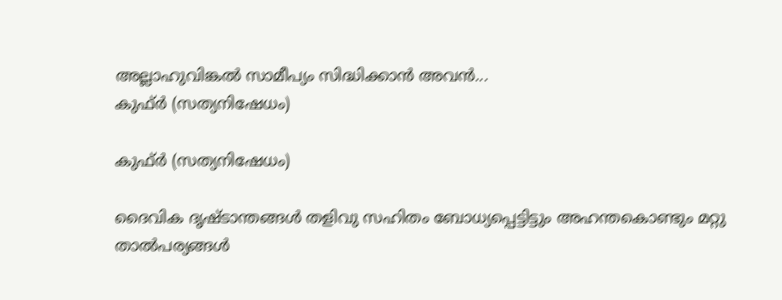അല്ലാഹുവിങ്കല്‍ സാമീപ്യം സിദ്ധിക്കാന്‍ അവന്‍...
കുഫ്ര്‍ (സത്യനിഷേധം)

കുഫ്ര്‍ (സത്യനിഷേധം)

ദൈവിക ദൃഷ്‌ടാന്തങ്ങൾ തളിവു സഹിതം ബോധ്യപ്പെട്ടിട്ടും അഹന്തകൊണ്ടും മറ്റു താൽപര്യങ്ങൾ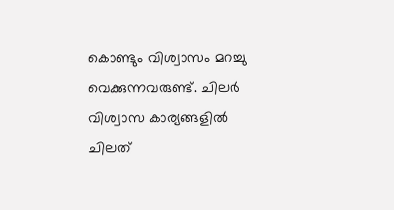കൊണ്ടും വിശ്വാസം മറച്ചു വെക്കുന്നവരുണ്ട്‌. ചിലർ വിശ്വാസ കാര്യങ്ങളിൽ ചിലത്‌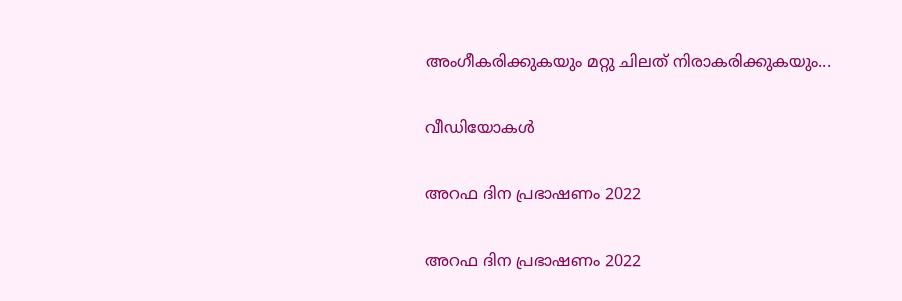അംഗീകരിക്കുകയും മറ്റു ചിലത്‌ നിരാകരിക്കുകയും...

വീഡിയോകൾ

അറഫ ദിന പ്രഭാഷണം 2022

അറഫ ദിന പ്രഭാഷണം 2022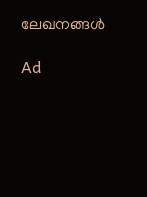ലേഖനങ്ങൾ

Ad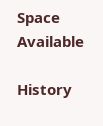Space Available

History